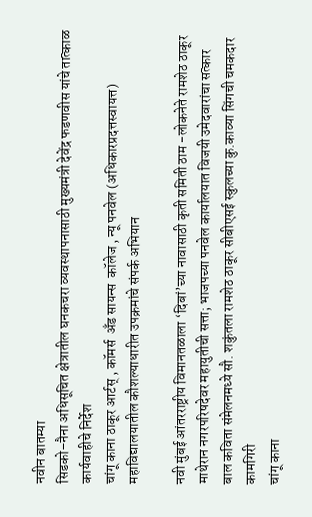नवीन बातम्या
सिडको–नैना अधिसूचित क्षेत्रातील घनकचरा व्यवस्थापनासाठी मुख्यमंत्री देवेंद्र फडणवीस यांचे तात्काळ कार्यवाहीचे निर्देश
चांगू काना ठाकूर आर्टस् , कॉमर्स  अँड सायन्स  कॉलेज , न्यू पनवेल (अधिकारप्रदत्तस्वायत्त)   महाविद्यालयातील कौशल्याधारीत उपक्रमांचे संपर्क अभियान

नवी मुंबई आंतरराष्ट्रीय विमानतळाला ‘दिबां’च्या नावासाठी कृती समिती ठाम -लोकनेते रामशेठ ठाकूर
माथेरान नगरपरिषदेवर महायुतीची सत्ता; भाजपच्या पनवेल कार्यालयात विजयी उमेदवारांचा सत्कार
बाल कविता संमेलनमध्ये सौ. शकुंतला रामशेठ ठाकूर सीबीएसई स्कुलच्या कु.काव्या सिंगची चमकदार कामगिरी
चांगू काना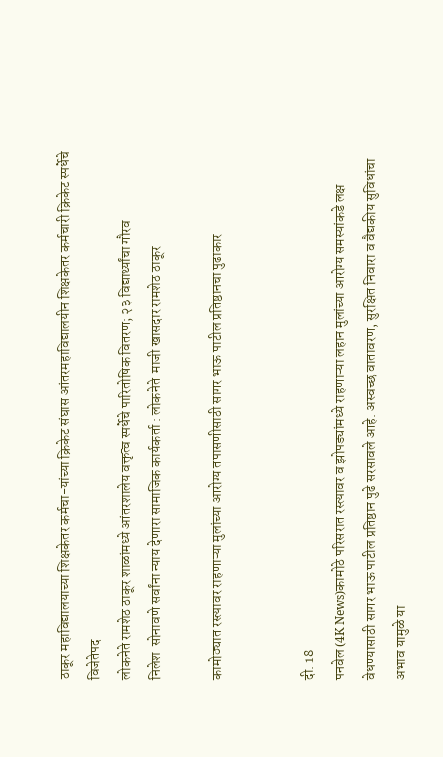ठाकूर महाविद्यालयाच्या शिक्षकेतर कर्मचा-यांच्या क्रिकेट संघास आंतरमहाविद्यालयीन शिक्षकेतर कर्मचारी क्रिकेट स्पर्धेचे विजेतेपद
लोकनेते रामशेठ ठाकूर शाळांमध्ये आंतरशालेय वक्तृत्व स्पर्धेचे पारितोषिक वितरण; २३ विद्यार्थ्यांचा गौरव
निलेश  सोनावणे सर्वांना न्याय देणारा सामाजिक कार्यकर्ता : लोकनेते  माजी खासदार रामशेठ ठाकूर

कामोठ्यात रस्त्यावर राहणाऱ्या मुलांच्या आरोग्य तपासणीसाठी सागर भाऊ पाटील प्रतिष्ठानचा पुढाकार


दी. 18
पनवेल (4K News)कामोठे परिसरात रस्त्यावर व झोपड्यांमध्ये राहणाऱ्या लहान मुलांच्या आरोग्य समस्यांकडे लक्ष वेधण्यासाठी सागर भाऊ पाटील प्रतिष्ठान पुढे सरसावले आहे. अस्वच्छ वातावरण, सुरक्षित निवारा व वैद्यकीय सुविधांचा अभाव यामुळे या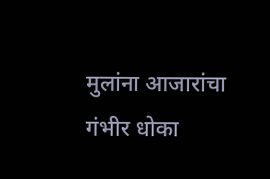मुलांना आजारांचा गंभीर धोका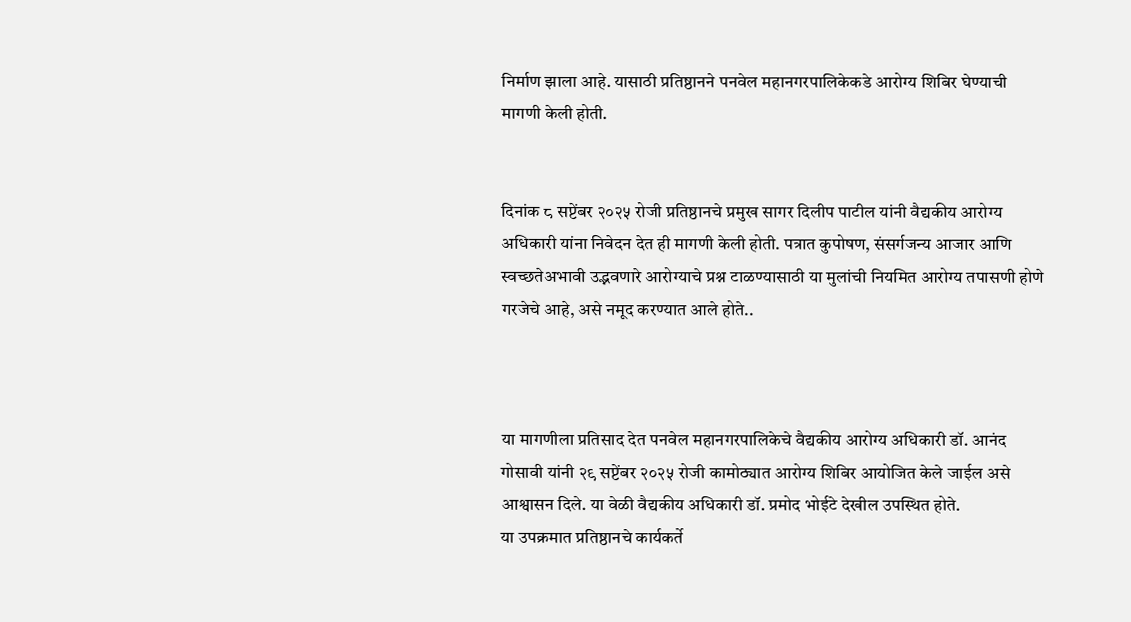निर्माण झाला आहे. यासाठी प्रतिष्ठानने पनवेल महानगरपालिकेकडे आरोग्य शिबिर घेण्याची मागणी केली होती.


दिनांक ८ सप्टेंबर २०२५ रोजी प्रतिष्ठानचे प्रमुख सागर दिलीप पाटील यांनी वैद्यकीय आरोग्य अधिकारी यांना निवेदन देत ही मागणी केली होती. पत्रात कुपोषण, संसर्गजन्य आजार आणि स्वच्छतेअभावी उद्भवणारे आरोग्याचे प्रश्न टाळण्यासाठी या मुलांची नियमित आरोग्य तपासणी होणे गरजेचे आहे, असे नमूद करण्यात आले होते..



या मागणीला प्रतिसाद देत पनवेल महानगरपालिकेचे वैद्यकीय आरोग्य अधिकारी डॉ. आनंद गोसावी यांनी २९ सप्टेंबर २०२५ रोजी कामोठ्यात आरोग्य शिबिर आयोजित केले जाईल असे आश्वासन दिले. या वेळी वैद्यकीय अधिकारी डॉ. प्रमोद भोईटे देखील उपस्थित होते.
या उपक्रमात प्रतिष्ठानचे कार्यकर्ते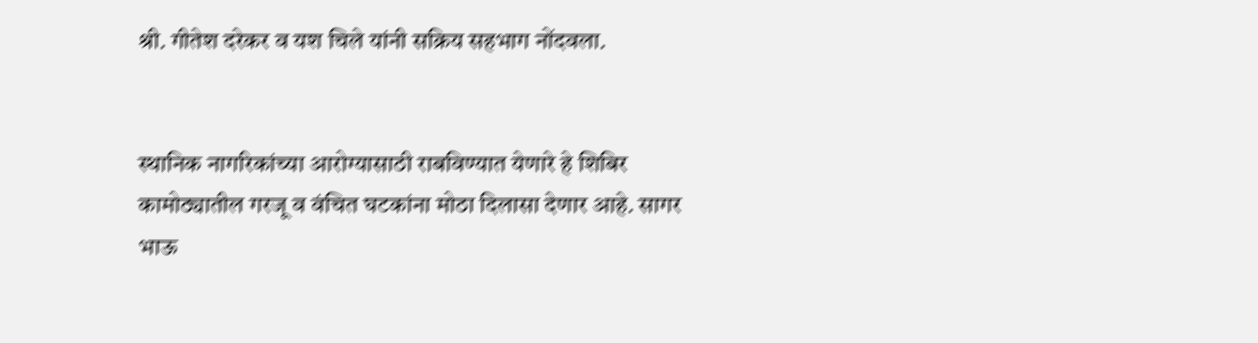श्री. गीतेश दरेकर व यश चिले यांनी सक्रिय सहभाग नोंदवला.


स्थानिक नागरिकांच्या आरोग्यासाठी राबविण्यात येणारे हे शिबिर कामोठ्यातील गरजू व वंचित घटकांना मोठा दिलासा देणार आहे. सागर भाऊ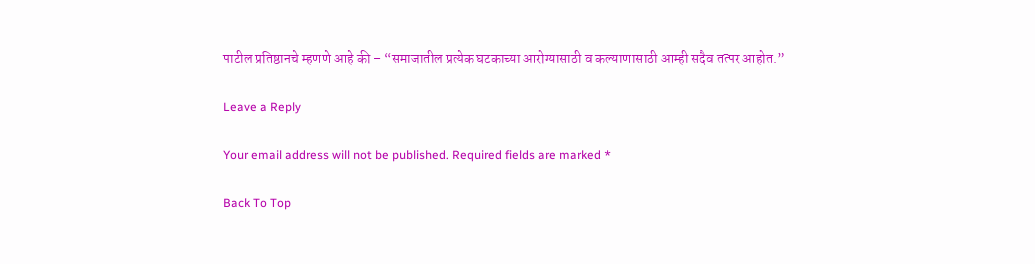पाटील प्रतिष्ठानचे म्हणणे आहे की – “समाजातील प्रत्येक घटकाच्या आरोग्यासाठी व कल्याणासाठी आम्ही सदैव तत्पर आहोत.”

Leave a Reply

Your email address will not be published. Required fields are marked *

Back To Top